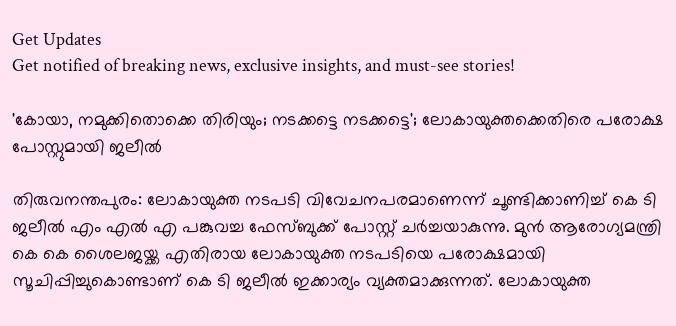Get Updates
Get notified of breaking news, exclusive insights, and must-see stories!

'കോയാ, നമുക്കിതൊക്കെ തിരിയും; നടക്കട്ടെ നടക്കട്ടെ'; ലോകായുക്തക്കെതിരെ പരോക്ഷ പോസ്റ്റുമായി ജലീല്‍

തിരുവനന്തപുരം: ലോകായുക്ത നടപടി വിവേചനപരമാണെന്ന് ചൂണ്ടിക്കാണിച്ച് കെ ടി ജലീല്‍ എം എല്‍ എ പങ്കുവച്ച ഫേസ്ബുക്ക് പോസ്റ്റ് ചര്‍ച്ചയാകുന്നു. മുന്‍ ആരോഗ്യമന്ത്രി കെ കെ ശൈലജയ്ക്ക എതിരായ ലോകായുക്ത നടപടിയെ പരോക്ഷമായി സൂചിപ്പിച്ചുകൊണ്ടാണ് കെ ടി ജലീല്‍ ഇക്കാര്യം വ്യക്തമാക്കുന്നത്. ലോകായുക്ത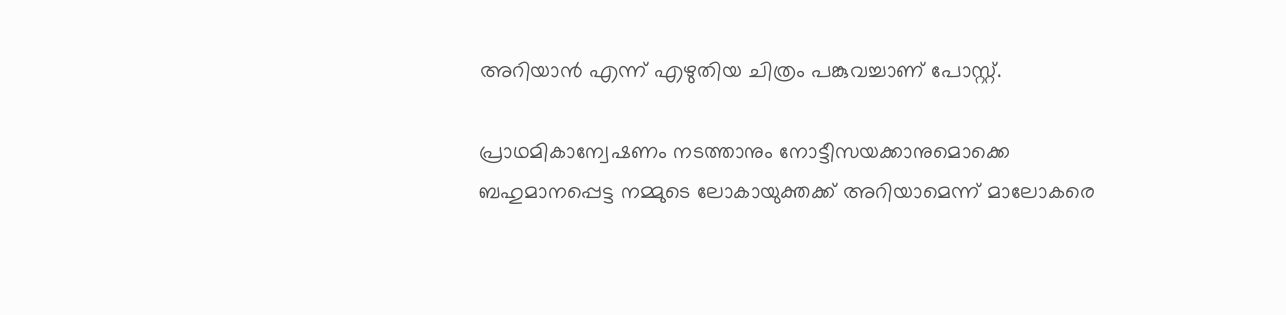അറിയാന്‍ എന്ന് എഴുതിയ ചിത്രം പങ്കുവച്ചാണ് പോസ്റ്റ്.

പ്രാഥമികാന്വേഷണം നടത്താനും നോട്ടീസയക്കാനുമൊക്കെ ബഹുമാനപ്പെട്ട നമ്മുടെ ലോകായുക്തക്ക് അറിയാമെന്ന് മാലോകരെ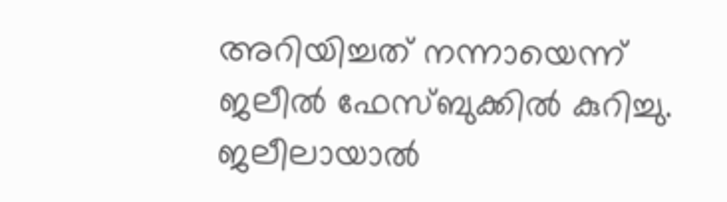അറിയിച്ചത് നന്നായെന്ന് ജലീല്‍ ഫേസ്ബുക്കില്‍ കുറിച്ചു. ജലീലായാല്‍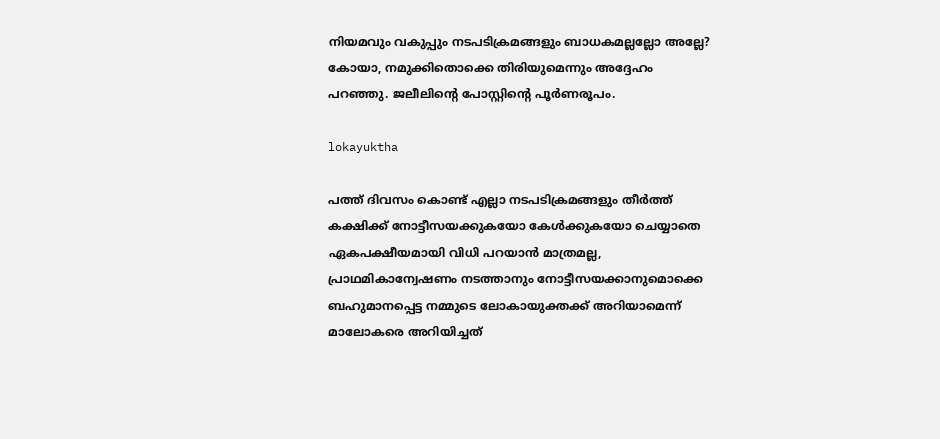നിയമവും വകുപ്പും നടപടിക്രമങ്ങളും ബാധകമല്ലല്ലോ അല്ലേ? കോയാ, നമുക്കിതൊക്കെ തിരിയുമെന്നും അദ്ദേഹം പറഞ്ഞു. ജലീലിന്റെ പോസ്റ്റിന്റെ പൂര്‍ണരൂപം.

lokayuktha

പത്ത് ദിവസം കൊണ്ട് എല്ലാ നടപടിക്രമങ്ങളും തീര്‍ത്ത് കക്ഷിക്ക് നോട്ടീസയക്കുകയോ കേള്‍ക്കുകയോ ചെയ്യാതെ ഏകപക്ഷീയമായി വിധി പറയാന്‍ മാത്രമല്ല, പ്രാഥമികാന്വേഷണം നടത്താനും നോട്ടീസയക്കാനുമൊക്കെ ബഹുമാനപ്പെട്ട നമ്മുടെ ലോകായുക്തക്ക് അറിയാമെന്ന് മാലോകരെ അറിയിച്ചത്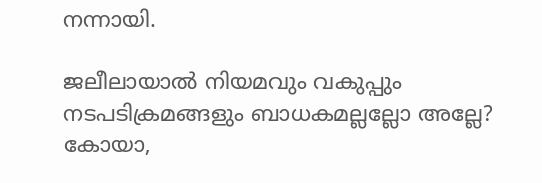നന്നായി.

ജലീലായാല്‍ നിയമവും വകുപ്പും നടപടിക്രമങ്ങളും ബാധകമല്ലല്ലോ അല്ലേ? കോയാ,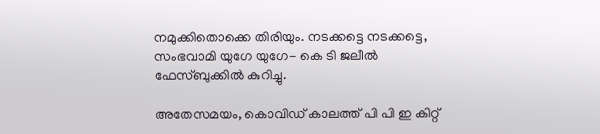നമുക്കിതൊക്കെ തിരിയും. നടക്കട്ടെ നടക്കട്ടെ, സംഭവാമി യുഗേ യുഗേ- കെ ടി ജലീല്‍ ഫേസ്ബുക്കില്‍ കുറിച്ചു.

അതേസമയം, കൊവിഡ് കാലത്ത് പി പി ഇ കിറ്റ്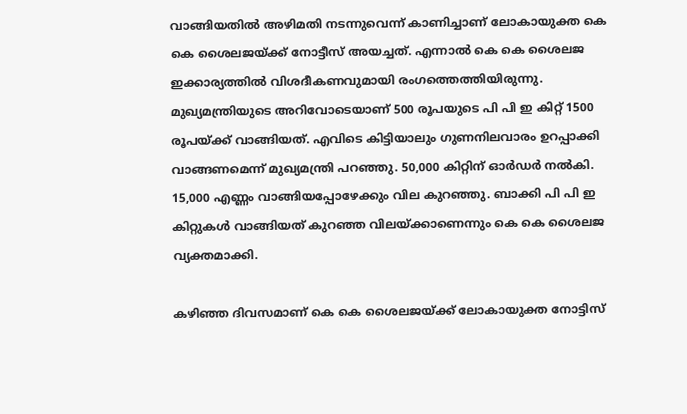വാങ്ങിയതില്‍ അഴിമതി നടന്നുവെന്ന് കാണിച്ചാണ് ലോകായുക്ത കെ കെ ശൈലജയ്ക്ക് നോട്ടീസ് അയച്ചത്. എന്നാല്‍ കെ കെ ശൈലജ ഇക്കാര്യത്തില്‍ വിശദീകണവുമായി രംഗത്തെത്തിയിരുന്നു. മുഖ്യമന്ത്രിയുടെ അറിവോടെയാണ് 500 രൂപയുടെ പി പി ഇ കിറ്റ് 1500 രൂപയ്ക്ക് വാങ്ങിയത്. എവിടെ കിട്ടിയാലും ഗുണനിലവാരം ഉറപ്പാക്കി വാങ്ങണമെന്ന് മുഖ്യമന്ത്രി പറഞ്ഞു. 50,000 കിറ്റിന് ഓര്‍ഡര്‍ നല്‍കി. 15,000 എണ്ണം വാങ്ങിയപ്പോഴേക്കും വില കുറഞ്ഞു. ബാക്കി പി പി ഇ കിറ്റുകള്‍ വാങ്ങിയത് കുറഞ്ഞ വിലയ്ക്കാണെന്നും കെ കെ ശൈലജ വ്യക്തമാക്കി.

കഴിഞ്ഞ ദിവസമാണ് കെ കെ ശൈലജയ്ക്ക് ലോകായുക്ത നോട്ടിസ്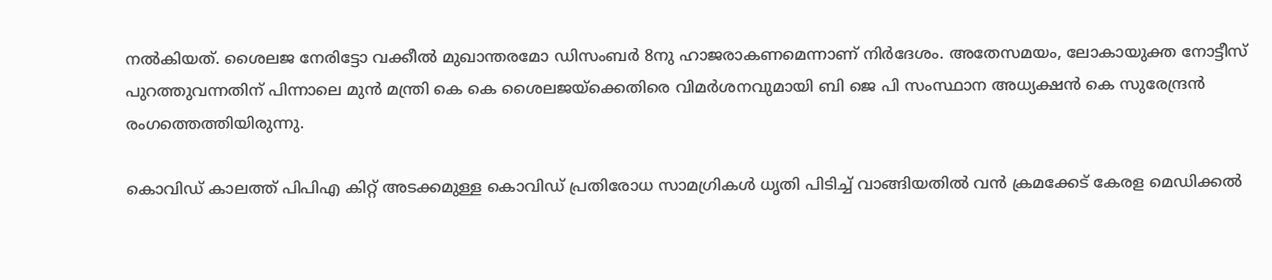നല്‍കിയത്. ശൈലജ നേരിട്ടോ വക്കീല്‍ മുഖാന്തരമോ ഡിസംബര്‍ 8നു ഹാജരാകണമെന്നാണ് നിര്‍ദേശം. അതേസമയം, ലോകായുക്ത നോട്ടീസ് പുറത്തുവന്നതിന് പിന്നാലെ മുന്‍ മന്ത്രി കെ കെ ശൈലജയ്‌ക്കെതിരെ വിമര്‍ശനവുമായി ബി ജെ പി സംസ്ഥാന അധ്യക്ഷന്‍ കെ സുരേന്ദ്രന്‍ രംഗത്തെത്തിയിരുന്നു.

കൊവിഡ് കാലത്ത് പിപിഎ കിറ്റ് അടക്കമുള്ള കൊവിഡ് പ്രതിരോധ സാമഗ്രികള്‍ ധൃതി പിടിച്ച് വാങ്ങിയതില്‍ വന്‍ ക്രമക്കേട് കേരള മെഡിക്കല്‍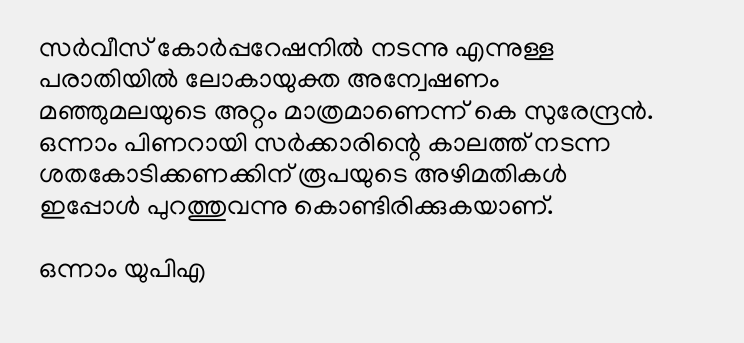സര്‍വീസ് കോര്‍പ്പറേഷനില്‍ നടന്നു എന്നുള്ള പരാതിയില്‍ ലോകായുക്ത അന്വേഷണം മഞ്ഞുമലയുടെ അറ്റം മാത്രമാണെന്ന് കെ സുരേന്ദ്രന്‍. ഒന്നാം പിണറായി സര്‍ക്കാരിന്റെ കാലത്ത് നടന്ന ശതകോടിക്കണക്കിന് രൂപയുടെ അഴിമതികള്‍ ഇപ്പോള്‍ പുറത്തുവന്നു കൊണ്ടിരിക്കുകയാണ്.

ഒന്നാം യുപിഎ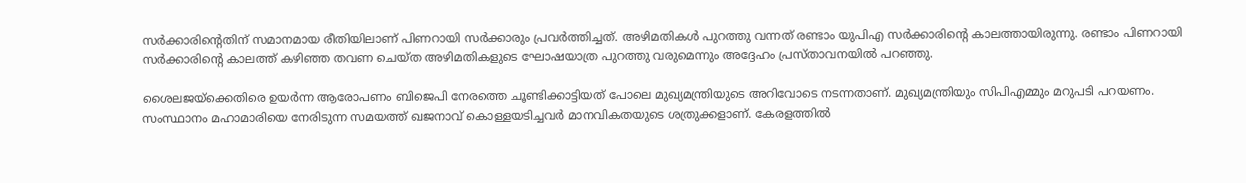സര്‍ക്കാരിന്റെതിന് സമാനമായ രീതിയിലാണ് പിണറായി സര്‍ക്കാരും പ്രവര്‍ത്തിച്ചത്. അഴിമതികള്‍ പുറത്തു വന്നത് രണ്ടാം യുപിഎ സര്‍ക്കാരിന്റെ കാലത്തായിരുന്നു. രണ്ടാം പിണറായി സര്‍ക്കാരിന്റെ കാലത്ത് കഴിഞ്ഞ തവണ ചെയ്ത അഴിമതികളുടെ ഘോഷയാത്ര പുറത്തു വരുമെന്നും അദ്ദേഹം പ്രസ്താവനയില്‍ പറഞ്ഞു.

ശൈലജയ്‌ക്കെതിരെ ഉയര്‍ന്ന ആരോപണം ബിജെപി നേരത്തെ ചൂണ്ടിക്കാട്ടിയത് പോലെ മുഖ്യമന്ത്രിയുടെ അറിവോടെ നടന്നതാണ്. മുഖ്യമന്ത്രിയും സിപിഎമ്മും മറുപടി പറയണം. സംസ്ഥാനം മഹാമാരിയെ നേരിടുന്ന സമയത്ത് ഖജനാവ് കൊള്ളയടിച്ചവര്‍ മാനവികതയുടെ ശത്രുക്കളാണ്. കേരളത്തില്‍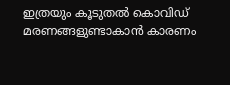ഇത്രയും കൂടുതല്‍ കൊവിഡ് മരണങ്ങളുണ്ടാകാന്‍ കാരണം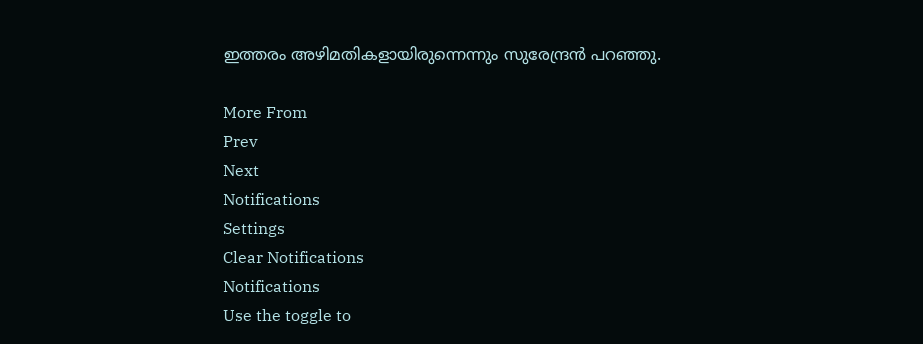ഇത്തരം അഴിമതികളായിരുന്നെന്നും സുരേന്ദ്രന്‍ പറഞ്ഞു.

More From
Prev
Next
Notifications
Settings
Clear Notifications
Notifications
Use the toggle to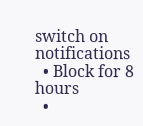switch on notifications
  • Block for 8 hours
  •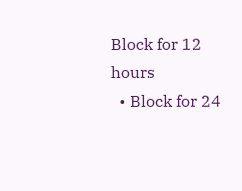Block for 12 hours
  • Block for 24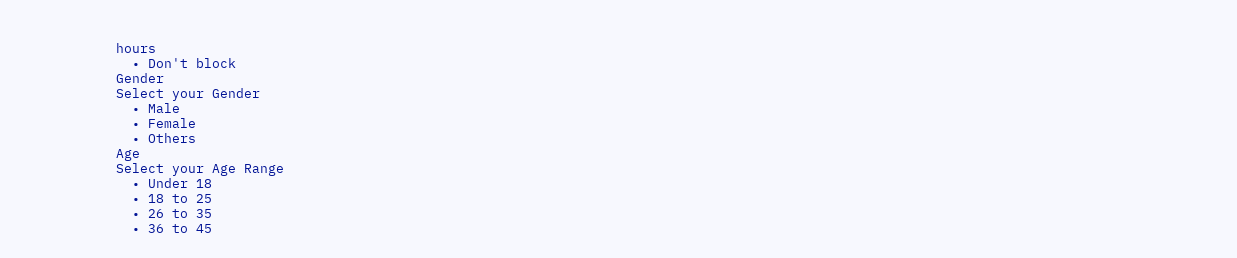hours
  • Don't block
Gender
Select your Gender
  • Male
  • Female
  • Others
Age
Select your Age Range
  • Under 18
  • 18 to 25
  • 26 to 35
  • 36 to 45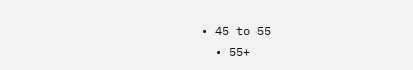• 45 to 55
  • 55+